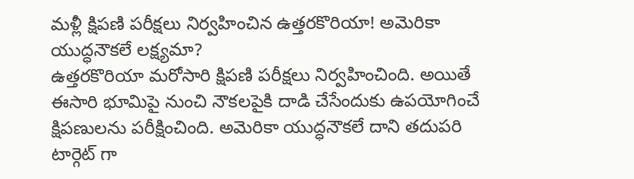మళ్లీ క్షిపణి పరీక్షలు నిర్వహించిన ఉత్తరకొరియా! అమెరికా యుద్ధనౌకలే లక్ష్యమా?
ఉత్తరకొరియా మరోసారి క్షిపణి పరీక్షలు నిర్వహించింది. అయితే ఈసారి భూమిపై నుంచి నౌకలపైకి దాడి చేసేందుకు ఉపయోగించే క్షిపణులను పరీక్షించింది. అమెరికా యుద్ధనౌకలే దాని తదుపరి టార్గెట్ గా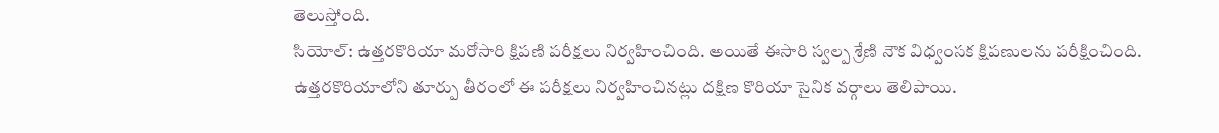తెలుస్తోంది.
సియోల్: ఉత్తరకొరియా మరోసారి క్షిపణి పరీక్షలు నిర్వహించింది. అయితే ఈసారి స్వల్ప శ్రేణి నౌక విధ్వంసక క్షిపణులను పరీక్షించింది. ఉత్తరకొరియాలోని తూర్పు తీరంలో ఈ పరీక్షలు నిర్వహించినట్లు దక్షిణ కొరియా సైనిక వర్గాలు తెలిపాయి.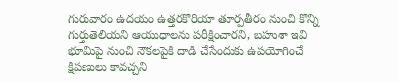గురువారం ఉదయం ఉత్తరకొరియా తూర్పతీరం నుంచి కొన్ని గుర్తుతెలియని ఆయుధాలను పరీక్షించారని, బహుశా ఇవి భూమిపై నుంచి నౌకలపైకి దాడి చేసేందుకు ఉపయోగించే క్షిపణులు కావచ్చని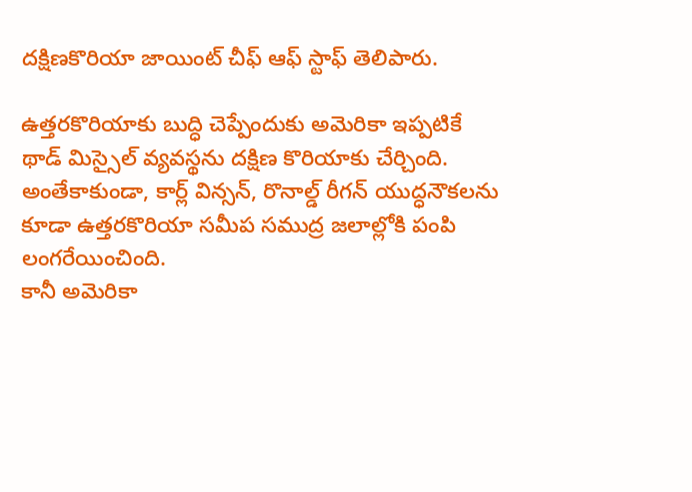దక్షిణకొరియా జాయింట్ చీఫ్ ఆఫ్ స్టాఫ్ తెలిపారు.

ఉత్తరకొరియాకు బుద్ధి చెప్పేందుకు అమెరికా ఇప్పటికే థాడ్ మిస్సైల్ వ్యవస్థను దక్షిణ కొరియాకు చేర్చింది. అంతేకాకుండా, కార్ల్ విన్సన్, రొనాల్డ్ రీగన్ యుద్ధనౌకలను కూడా ఉత్తరకొరియా సమీప సముద్ర జలాల్లోకి పంపి లంగరేయించింది.
కానీ అమెరికా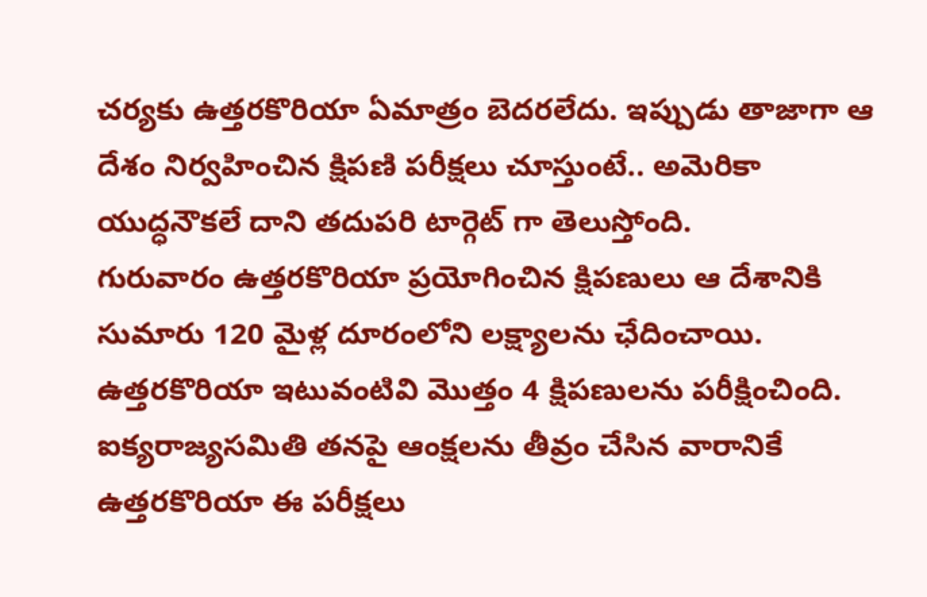చర్యకు ఉత్తరకొరియా ఏమాత్రం బెదరలేదు. ఇప్పుడు తాజాగా ఆ దేశం నిర్వహించిన క్షిపణి పరీక్షలు చూస్తుంటే.. అమెరికా యుద్ధనౌకలే దాని తదుపరి టార్గెట్ గా తెలుస్తోంది.
గురువారం ఉత్తరకొరియా ప్రయోగించిన క్షిపణులు ఆ దేశానికి సుమారు 120 మైళ్ల దూరంలోని లక్ష్యాలను ఛేదించాయి. ఉత్తరకొరియా ఇటువంటివి మొత్తం 4 క్షిపణులను పరీక్షించింది. ఐక్యరాజ్యసమితి తనపై ఆంక్షలను తీవ్రం చేసిన వారానికే ఉత్తరకొరియా ఈ పరీక్షలు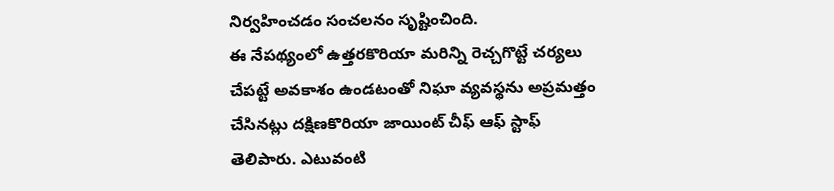నిర్వహించడం సంచలనం సృష్టించింది.
ఈ నేపథ్యంలో ఉత్తరకొరియా మరిన్ని రెచ్చగొట్టే చర్యలు చేపట్టే అవకాశం ఉండటంతో నిఘా వ్యవస్థను అప్రమత్తం చేసినట్లు దక్షిణకొరియా జాయింట్ చీఫ్ ఆఫ్ స్టాఫ్ తెలిపారు. ఎటువంటి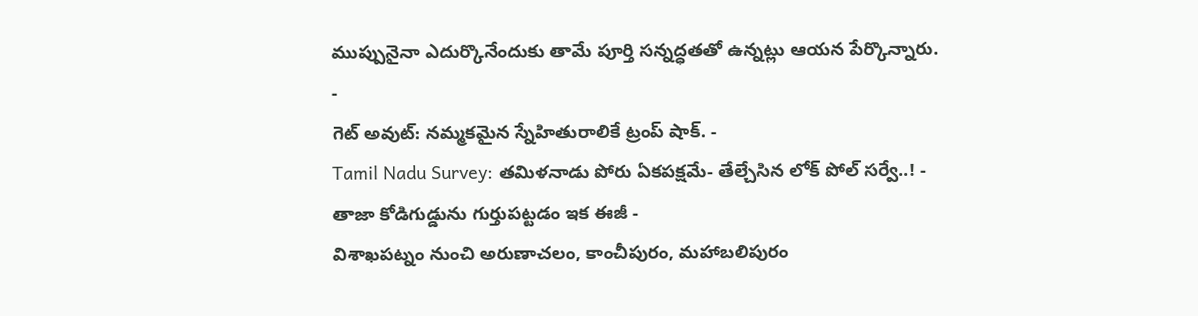ముప్పునైనా ఎదుర్కొనేందుకు తామే పూర్తి సన్నద్ధతతో ఉన్నట్లు ఆయన పేర్కొన్నారు.
-
గెట్ అవుట్: నమ్మకమైన స్నేహితురాలికే ట్రంప్ షాక్. -
Tamil Nadu Survey: తమిళనాడు పోరు ఏకపక్షమే- తేల్చేసిన లోక్ పోల్ సర్వే..! -
తాజా కోడిగుడ్డును గుర్తుపట్టడం ఇక ఈజీ -
విశాఖపట్నం నుంచి అరుణాచలం, కాంచీపురం, మహాబలిపురం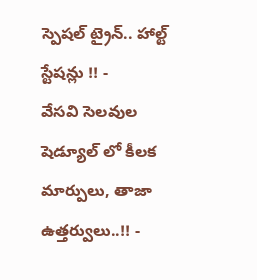స్పెషల్ ట్రైన్.. హాల్ట్ స్టేషన్లు !! -
వేసవి సెలవుల షెడ్యూల్ లో కీలక మార్పులు, తాజా ఉత్తర్వులు..!! -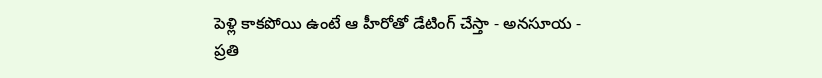పెళ్లి కాకపోయి ఉంటే ఆ హీరోతో డేటింగ్ చేస్తా - అనసూయ -
ప్రతి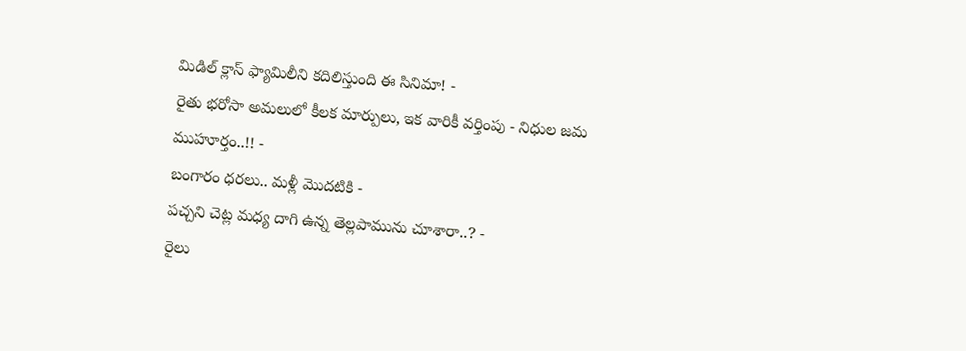మిడిల్ క్లాస్ ఫ్యామిలీని కదిలిస్తుంది ఈ సినిమా! -
రైతు భరోసా అమలులో కీలక మార్పులు, ఇక వారికీ వర్తింపు - నిధుల జమ ముహూర్తం..!! -
బంగారం ధరలు.. మళ్లీ మొదటికి -
పచ్చని చెట్ల మధ్య దాగి ఉన్న తెల్లపామును చూశారా..? -
రైలు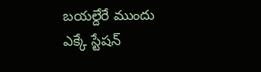బయల్దేరే ముందు ఎక్కే స్టేషన్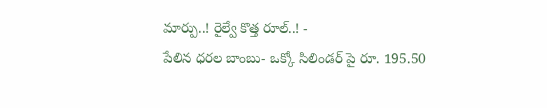మార్పు..! రైల్వే కొత్త రూల్..! -
పేలిన ధరల బాంబు- ఒక్కో సిలిండర్ పై రూ. 195.50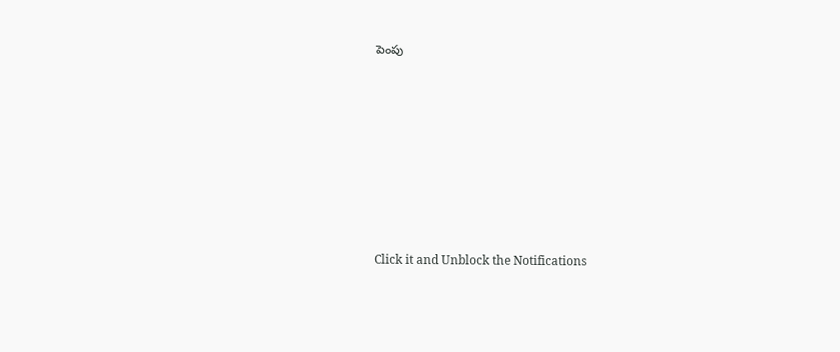పెంపు












Click it and Unblock the Notifications